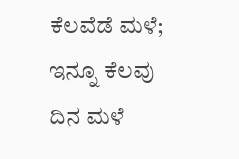ಕೆಲವೆಡೆ ಮಳೆ; ಇನ್ನೂ ಕೆಲವು ದಿನ ಮಳೆ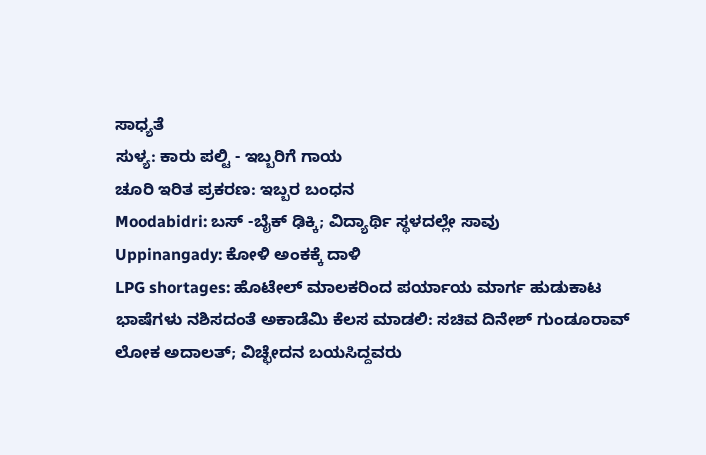ಸಾಧ್ಯತೆ
ಸುಳ್ಯ: ಕಾರು ಪಲ್ಟಿ - ಇಬ್ಬರಿಗೆ ಗಾಯ
ಚೂರಿ ಇರಿತ ಪ್ರಕರಣ: ಇಬ್ಬರ ಬಂಧನ
Moodabidri: ಬಸ್ -ಬೈಕ್ ಢಿಕ್ಕಿ; ವಿದ್ಯಾರ್ಥಿ ಸ್ಥಳದಲ್ಲೇ ಸಾವು
Uppinangady: ಕೋಳಿ ಅಂಕಕ್ಕೆ ದಾಳಿ
LPG shortages: ಹೊಟೇಲ್ ಮಾಲಕರಿಂದ ಪರ್ಯಾಯ ಮಾರ್ಗ ಹುಡುಕಾಟ
ಭಾಷೆಗಳು ನಶಿಸದಂತೆ ಅಕಾಡೆಮಿ ಕೆಲಸ ಮಾಡಲಿ: ಸಚಿವ ದಿನೇಶ್ ಗುಂಡೂರಾವ್
ಲೋಕ ಅದಾಲತ್; ವಿಚ್ಛೇದನ ಬಯಸಿದ್ದವರು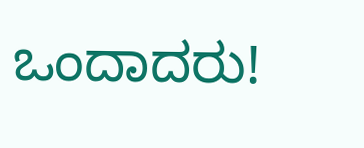ಒಂದಾದರು!